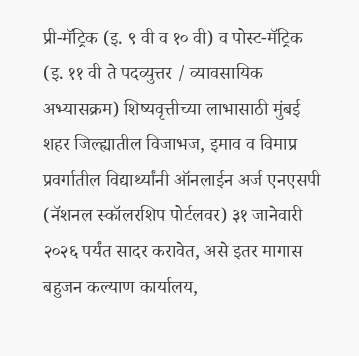प्री-मॅट्रिक (इ. ९ वी व १० वी) व पोस्ट-मॅट्रिक (इ. ११ वी ते पदव्युत्तर / व्यावसायिक अभ्यासक्रम) शिष्यवृत्तीच्या लाभासाठी मुंबई शहर जिल्ह्यातील विजाभज, इमाव व विमाप्र प्रवर्गातील विद्यार्थ्यांनी ऑनलाईन अर्ज एनएसपी (नॅशनल स्कॉलरशिप पोर्टलवर) ३१ जानेवारी २०२६ पर्यंत सादर करावेत, असे इतर मागास बहुजन कल्याण कार्यालय,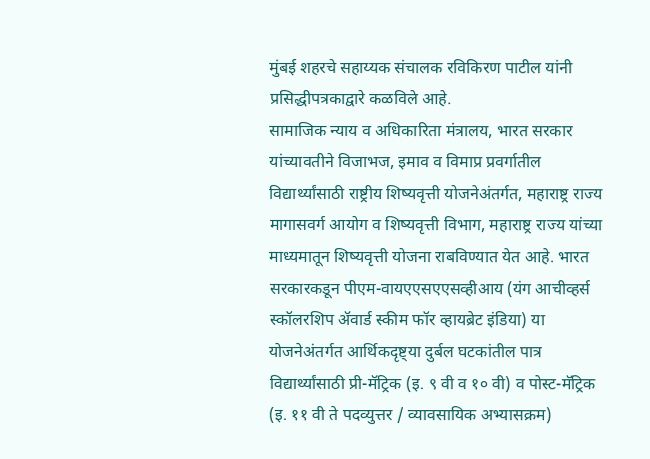मुंबई शहरचे सहाय्यक संचालक रविकिरण पाटील यांनी प्रसिद्धीपत्रकाद्वारे कळविले आहे.
सामाजिक न्याय व अधिकारिता मंत्रालय, भारत सरकार यांच्यावतीने विजाभज, इमाव व विमाप्र प्रवर्गातील विद्यार्थ्यांसाठी राष्ट्रीय शिष्यवृत्ती योजनेअंतर्गत, महाराष्ट्र राज्य मागासवर्ग आयोग व शिष्यवृत्ती विभाग, महाराष्ट्र राज्य यांच्या माध्यमातून शिष्यवृत्ती योजना राबविण्यात येत आहे. भारत सरकारकडून पीएम-वायएएसएएसव्हीआय (यंग आचीव्हर्स स्कॉलरशिप ॲवार्ड स्कीम फॉर व्हायब्रेट इंडिया) या योजनेअंतर्गत आर्थिकदृष्ट्या दुर्बल घटकांतील पात्र विद्यार्थ्यांसाठी प्री-मॅट्रिक (इ. ९ वी व १० वी) व पोस्ट-मॅट्रिक (इ. ११ वी ते पदव्युत्तर / व्यावसायिक अभ्यासक्रम)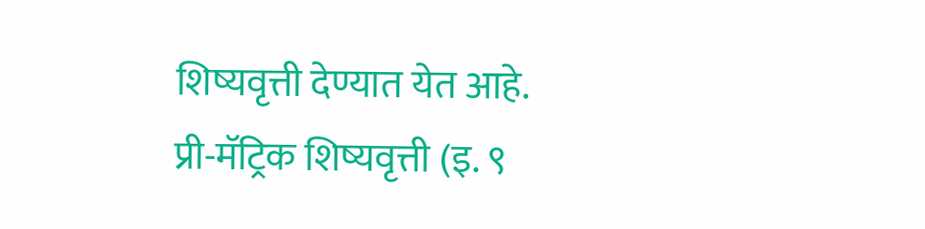शिष्यवृत्ती देण्यात येत आहे.
प्री-मॅट्रिक शिष्यवृत्ती (इ. ९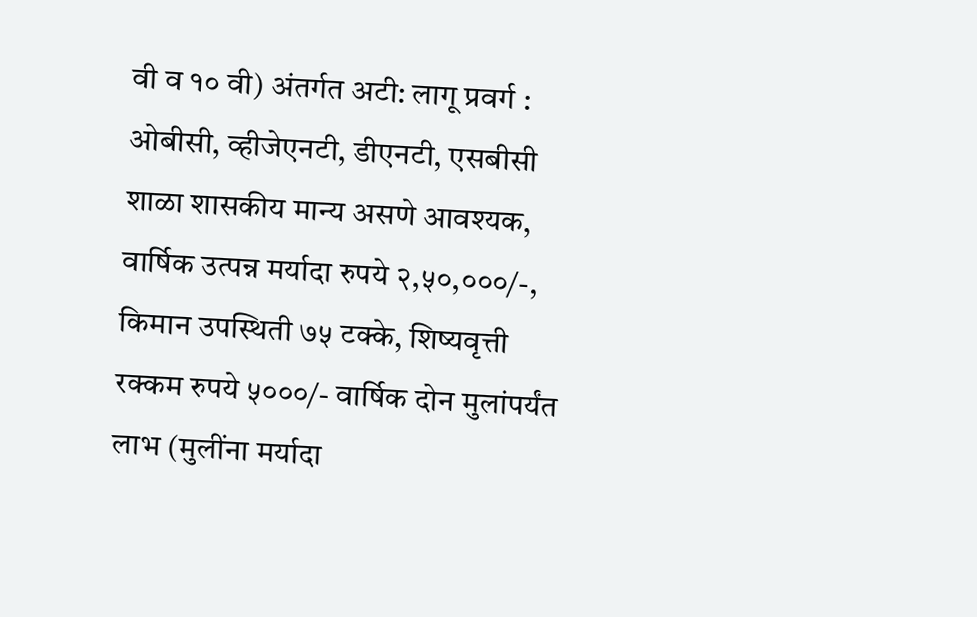वी व १० वी) अंतर्गत अटी: लागू प्रवर्ग : ओबीसी, व्हीजेएनटी, डीएनटी, एसबीसी शाळा शासकीय मान्य असणे आवश्यक, वार्षिक उत्पन्न मर्यादा रुपये २,५०,०००/-, किमान उपस्थिती ७५ टक्के, शिष्यवृत्ती रक्कम रुपये ५०००/- वार्षिक दोन मुलांपर्यंत लाभ (मुलींना मर्यादा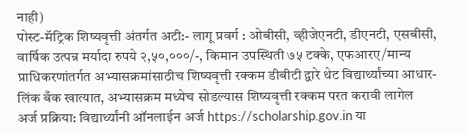नाही)
पोस्ट-मॅट्रिक शिष्यवृत्ती अंतर्गत अटी:- लागू प्रवर्ग : ओबीसी, व्हीजेएनटी, डीएनटी, एसबीसी, वार्षिक उत्पन्न मर्यादा रुपये २,५०,०००/-, किमान उपस्थिती ७५ टक्के, एफआरए/मान्य प्राधिकरणांतर्गत अभ्यासक्रमांसाठीच शिष्यवृत्ती रक्कम डीबीटी द्वारे थेट विद्यार्थ्यांच्या आधार-लिंक बँक खात्यात, अभ्यासक्रम मध्येच सोडल्यास शिष्यवृत्ती रक्कम परत करावी लागेल
अर्ज प्रक्रिया: विद्यार्थ्यांनी ऑनलाईन अर्ज https://scholarship.gov.in या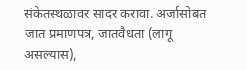संकेतस्थळावर सादर करावा. अर्जासोबत जात प्रमाणपत्र, जातवैधता (लागू असल्यास),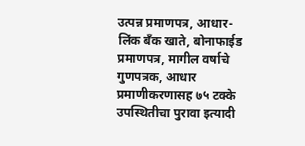उत्पन्न प्रमाणपत्र, आधार-लिंक बँक खाते, बोनाफाईड प्रमाणपत्र, मागील वर्षाचे गुणपत्रक, आधार प्रमाणीकरणासह ७५ टक्के उपस्थितीचा पुरावा इत्यादी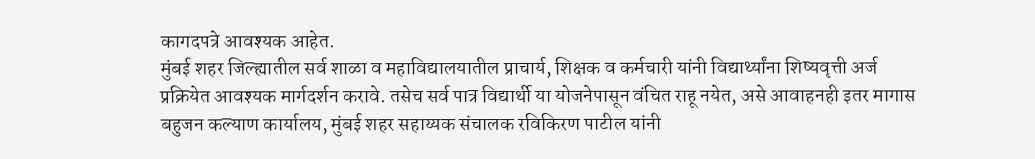कागदपत्रे आवश्यक आहेत.
मुंबई शहर जिल्ह्यातील सर्व शाळा व महाविद्यालयातील प्राचार्य, शिक्षक व कर्मचारी यांनी विद्यार्थ्यांना शिष्यवृत्ती अर्ज प्रक्रियेत आवश्यक मार्गदर्शन करावे. तसेच सर्व पात्र विद्यार्थी या योजनेपासून वंचित राहू नयेत, असे आवाहनही इतर मागास बहुजन कल्याण कार्यालय, मुंबई शहर सहाय्यक संचालक रविकिरण पाटील यांनी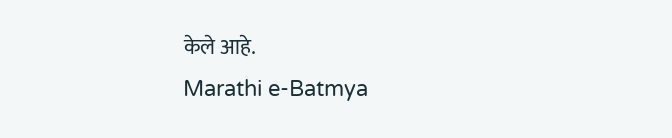केले आहे.
Marathi e-Batmya